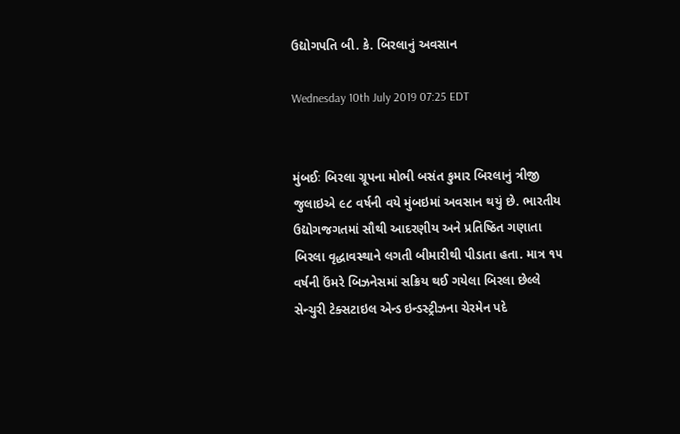ઉદ્યોગપતિ બી. કે. બિરલાનું અવસાન

Wednesday 10th July 2019 07:25 EDT


મુંબઈઃ બિરલા ગ્રૂપના મોભી બસંત કુમાર બિરલાનું ત્રીજી જુલાઇએ ૯૮ વર્ષની વયે મુંબઇમાં અવસાન થયું છે. ભારતીય ઉદ્યોગજગતમાં સૌથી આદરણીય અને પ્રતિષ્ઠિત ગણાતા બિરલા વૃદ્ધાવસ્થાને લગતી બીમારીથી પીડાતા હતા. માત્ર ૧૫ વર્ષની ઉંમરે બિઝનેસમાં સક્રિય થઈ ગયેલા બિરલા છેલ્લે સેન્ચુરી ટેક્સટાઇલ એન્ડ ઇન્ડસ્ટ્રીઝના ચેરમેન પદે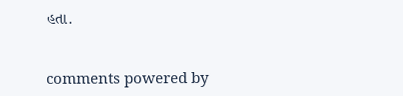હતા.


comments powered by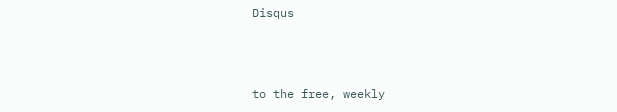Disqus



to the free, weekly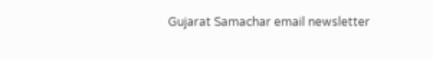Gujarat Samachar email newsletter